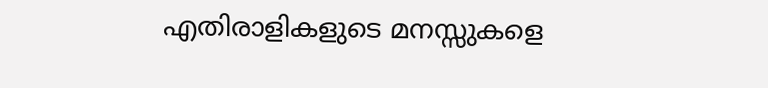എതിരാളികളുടെ മനസ്സുകളെ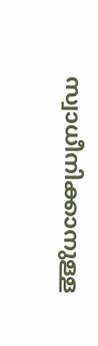സ്വാധീനിക്കാനുള്ള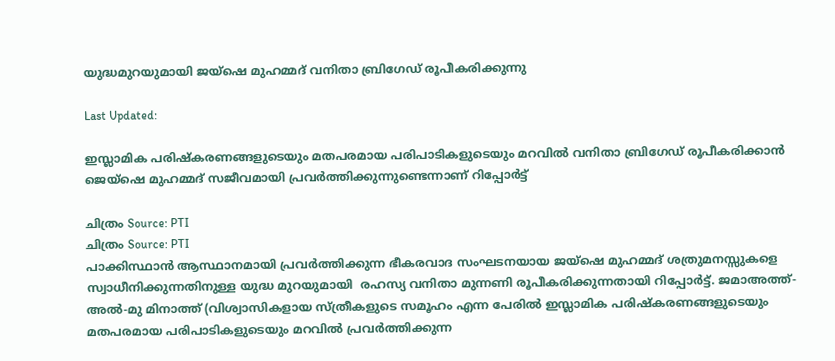യുദ്ധമുറയുമായി ജയ്‌ഷെ മുഹമ്മദ് വനിതാ ബ്രിഗേഡ് രൂപീകരിക്കുന്നു

Last Updated:

ഇസ്ലാമിക പരിഷ്‌കരണങ്ങളുടെയും മതപരമായ പരിപാടികളുടെയും മറവില്‍ വനിതാ ബ്രിഗേഡ് രൂപീകരിക്കാന്‍ ജെയ്‌ഷെ മുഹമ്മദ് സജീവമായി പ്രവര്‍ത്തിക്കുന്നുണ്ടെന്നാണ് റിപ്പോർട്ട്

ചിത്രം Source: PTI
ചിത്രം Source: PTI
പാക്കിസ്ഥാന്‍ ആസ്ഥാനമായി പ്രവര്‍ത്തിക്കുന്ന ഭീകരവാദ സംഘടനയായ ജയ്‌ഷെ മുഹമ്മദ് ശത്രുമനസ്സുകളെ സ്വാധീനിക്കുന്നതിനുള്ള യുദ്ധ മുറയുമായി  രഹസ്യ വനിതാ മുന്നണി രൂപീകരിക്കുന്നതായി റിപ്പോര്‍ട്ട്. ജമാഅത്ത്-അല്‍-മു മിനാത്ത് (വിശ്വാസികളായ സ്ത്രീകളുടെ സമൂഹം എന്ന പേരില്‍ ഇസ്ലാമിക പരിഷ്‌കരണങ്ങളുടെയും മതപരമായ പരിപാടികളുടെയും മറവില്‍ പ്രവര്‍ത്തിക്കുന്ന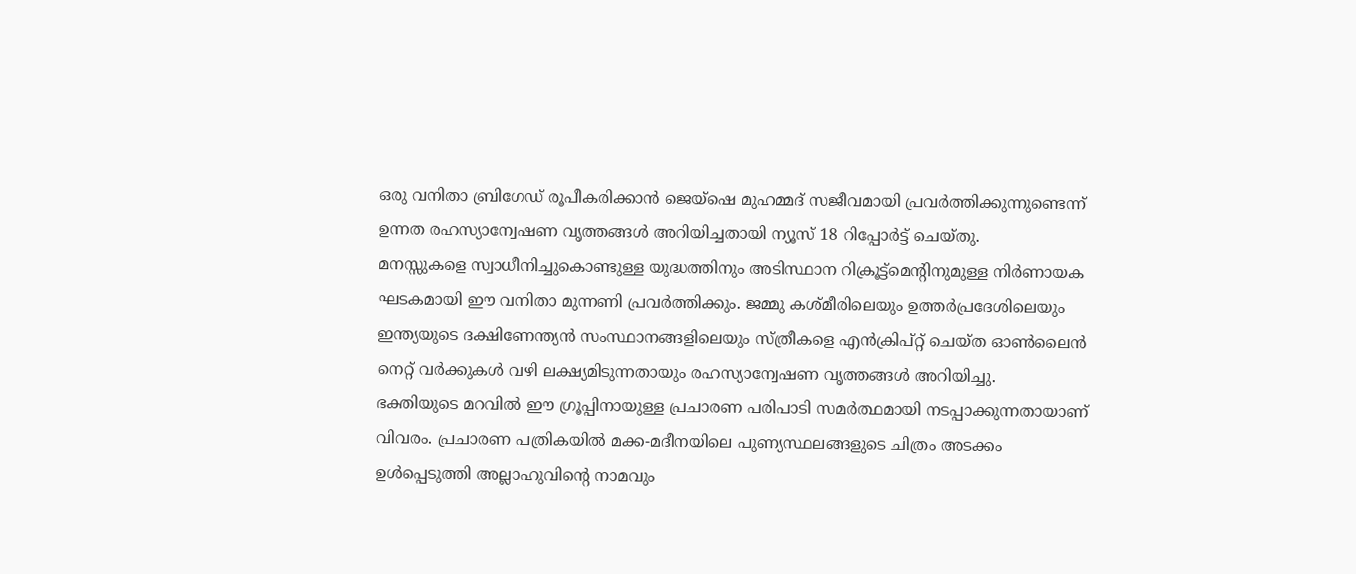ഒരു വനിതാ ബ്രിഗേഡ് രൂപീകരിക്കാന്‍ ജെയ്‌ഷെ മുഹമ്മദ് സജീവമായി പ്രവര്‍ത്തിക്കുന്നുണ്ടെന്ന് ഉന്നത രഹസ്യാന്വേഷണ വൃത്തങ്ങള്‍ അറിയിച്ചതായി ന്യൂസ് 18 റിപ്പോര്‍ട്ട് ചെയ്തു.
മനസ്സുകളെ സ്വാധീനിച്ചുകൊണ്ടുള്ള യുദ്ധത്തിനും അടിസ്ഥാന റിക്രൂട്ട്‌മെന്റിനുമുള്ള നിര്‍ണായക ഘടകമായി ഈ വനിതാ മുന്നണി പ്രവര്‍ത്തിക്കും. ജമ്മു കശ്മീരിലെയും ഉത്തര്‍പ്രദേശിലെയും ഇന്ത്യയുടെ ദക്ഷിണേന്ത്യന്‍ സംസ്ഥാനങ്ങളിലെയും സ്ത്രീകളെ എന്‍ക്രിപ്റ്റ് ചെയ്ത ഓണ്‍ലൈന്‍ നെറ്റ് വര്‍ക്കുകള്‍ വഴി ലക്ഷ്യമിടുന്നതായും രഹസ്യാന്വേഷണ വൃത്തങ്ങള്‍ അറിയിച്ചു.
ഭക്തിയുടെ മറവില്‍ ഈ ഗ്രൂപ്പിനായുള്ള പ്രചാരണ പരിപാടി സമര്‍ത്ഥമായി നടപ്പാക്കുന്നതായാണ് വിവരം. പ്രചാരണ പത്രികയില്‍ മക്ക-മദീനയിലെ പുണ്യസ്ഥലങ്ങളുടെ ചിത്രം അടക്കം ഉള്‍പ്പെടുത്തി അല്ലാഹുവിന്റെ നാമവും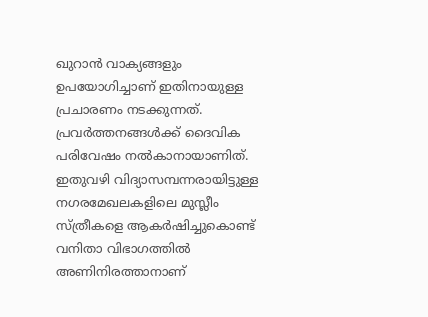ഖുറാന്‍ വാക്യങ്ങളും ഉപയോഗിച്ചാണ് ഇതിനായുള്ള പ്രചാരണം നടക്കുന്നത്. പ്രവര്‍ത്തനങ്ങള്‍ക്ക് ദൈവിക പരിവേഷം നല്‍കാനായാണിത്. ഇതുവഴി വിദ്യാസമ്പന്നരായിട്ടുള്ള നഗരമേഖലകളിലെ മുസ്ലീം സ്ത്രീകളെ ആകര്‍ഷിച്ചുകൊണ്ട് വനിതാ വിഭാഗത്തില്‍ അണിനിരത്താനാണ്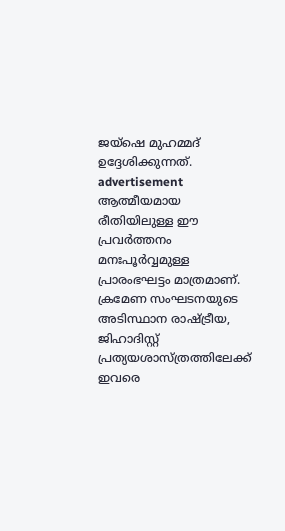ജയ്‌ഷെ മുഹമ്മദ് ഉദ്ദേശിക്കുന്നത്.
advertisement
ആത്മീയമായ രീതിയിലുള്ള ഈ പ്രവര്‍ത്തനം മനഃപൂര്‍വ്വമുള്ള പ്രാരംഭഘട്ടം മാത്രമാണ്. ക്രമേണ സംഘടനയുടെ അടിസ്ഥാന രാഷ്ട്രീയ, ജിഹാദിസ്റ്റ് പ്രത്യയശാസ്ത്രത്തിലേക്ക് ഇവരെ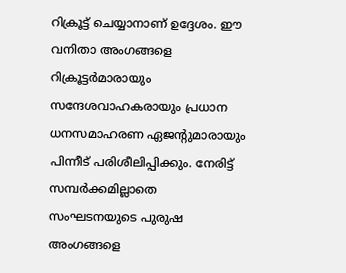റിക്രൂട്ട് ചെയ്യാനാണ് ഉദ്ദേശം. ഈ വനിതാ അംഗങ്ങളെ റിക്രൂട്ടര്‍മാരായും സന്ദേശവാഹകരായും പ്രധാന ധനസമാഹരണ ഏജന്റുമാരായും പിന്നീട് പരിശീലിപ്പിക്കും. നേരിട്ട് സമ്പര്‍ക്കമില്ലാതെ സംഘടനയുടെ പുരുഷ അംഗങ്ങളെ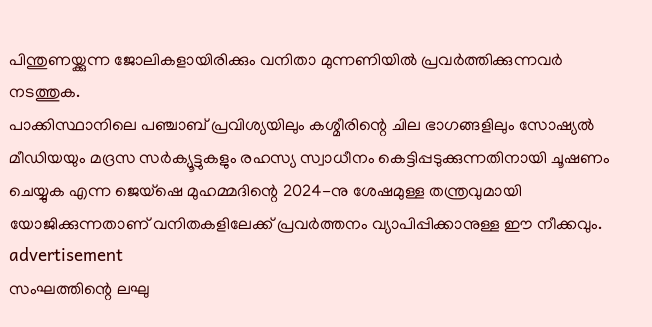പിന്തുണയ്ക്കുന്ന ജോലികളായിരിക്കും വനിതാ മുന്നണിയില്‍ പ്രവര്‍ത്തിക്കുന്നവര്‍ നടത്തുക.
പാക്കിസ്ഥാനിലെ പഞ്ചാബ് പ്രവിശ്യയിലും കശ്മീരിന്റെ ചില ഭാഗങ്ങളിലും സോഷ്യല്‍ മീഡിയയും മദ്രസ സര്‍ക്യൂട്ടുകളും രഹസ്യ സ്വാധീനം കെട്ടിപ്പടുക്കുന്നതിനായി ചൂഷണം ചെയ്യുക എന്ന ജെയ്‌ഷെ മുഹമ്മദിന്റെ 2024-നു ശേഷമുള്ള തന്ത്രവുമായി യോജിക്കുന്നതാണ് വനിതകളിലേക്ക് പ്രവര്‍ത്തനം വ്യാപിപ്പിക്കാനുള്ള ഈ നീക്കവും.
advertisement
സംഘത്തിന്റെ ലഘു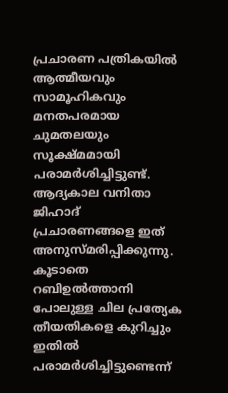പ്രചാരണ പത്രികയില്‍ ആത്മീയവും സാമൂഹികവും മനതപരമായ ചുമതലയും സൂക്ഷ്മമായി പരാമര്‍ശിച്ചിട്ടുണ്ട്. ആദ്യകാല വനിതാ ജിഹാദ് പ്രചാരണങ്ങളെ ഇത് അനുസ്മരിപ്പിക്കുന്നു. കൂടാതെ റബിഉല്‍ത്താനി പോലുള്ള ചില പ്രത്യേക തീയതികളെ കുറിച്ചും ഇതില്‍ പരാമര്‍ശിച്ചിട്ടുണ്ടെന്ന്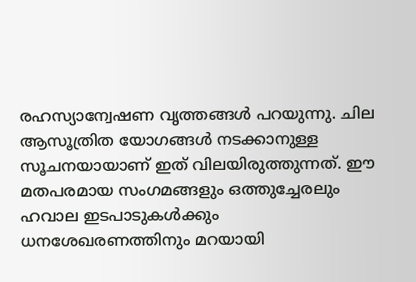രഹസ്യാന്വേഷണ വൃത്തങ്ങള്‍ പറയുന്നു. ചില ആസൂത്രിത യോഗങ്ങള്‍ നടക്കാനുള്ള സൂചനയായാണ് ഇത് വിലയിരുത്തുന്നത്. ഈ മതപരമായ സംഗമങ്ങളും ഒത്തുച്ചേരലും ഹവാല ഇടപാടുകള്‍ക്കും ധനശേഖരണത്തിനും മറയായി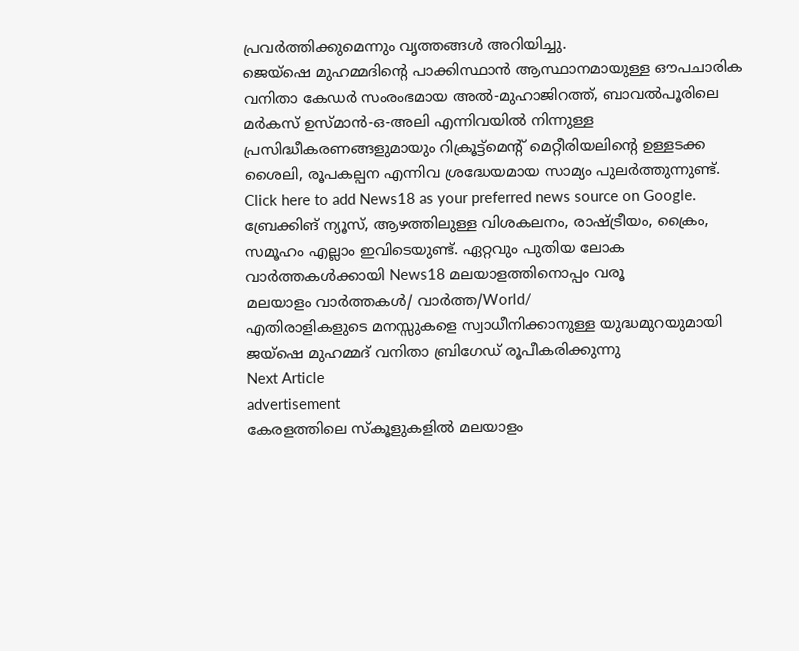പ്രവര്‍ത്തിക്കുമെന്നും വൃത്തങ്ങള്‍ അറിയിച്ചു.
ജെയ്‌ഷെ മുഹമ്മദിന്റെ പാക്കിസ്ഥാന്‍ ആസ്ഥാനമായുള്ള ഔപചാരിക വനിതാ കേഡര്‍ സംരംഭമായ അല്‍-മുഹാജിറത്ത്, ബാവല്‍പൂരിലെ മര്‍കസ് ഉസ്മാന്‍-ഒ-അലി എന്നിവയില്‍ നിന്നുള്ള പ്രസിദ്ധീകരണങ്ങളുമായും റിക്രൂട്ട്‌മെന്റ് മെറ്റീരിയലിന്റെ ഉള്ളടക്ക ശൈലി, രൂപകല്പന എന്നിവ ശ്രദ്ധേയമായ സാമ്യം പുലര്‍ത്തുന്നുണ്ട്.
Click here to add News18 as your preferred news source on Google.
ബ്രേക്കിങ് ന്യൂസ്, ആഴത്തിലുള്ള വിശകലനം, രാഷ്ട്രീയം, ക്രൈം, സമൂഹം എല്ലാം ഇവിടെയുണ്ട്. ഏറ്റവും പുതിയ ലോക വാർത്തകൾക്കായി News18 മലയാളത്തിനൊപ്പം വരൂ
മലയാളം വാർത്തകൾ/ വാർത്ത/World/
എതിരാളികളുടെ മനസ്സുകളെ സ്വാധീനിക്കാനുള്ള യുദ്ധമുറയുമായി ജയ്‌ഷെ മുഹമ്മദ് വനിതാ ബ്രിഗേഡ് രൂപീകരിക്കുന്നു
Next Article
advertisement
കേരളത്തിലെ സ്കൂളുകളിൽ മലയാളം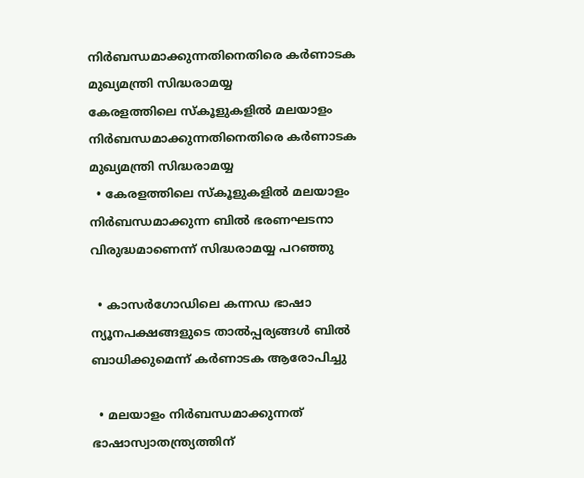നിർബന്ധമാക്കുന്നതിനെതിരെ കർണാടക മുഖ്യമന്ത്രി സിദ്ധരാമയ്യ
കേരളത്തിലെ സ്കൂളുകളിൽ മലയാളം നിർബന്ധമാക്കുന്നതിനെതിരെ കർണാടക മുഖ്യമന്ത്രി സിദ്ധരാമയ്യ
  • കേരളത്തിലെ സ്കൂളുകളിൽ മലയാളം നിർബന്ധമാക്കുന്ന ബിൽ ഭരണഘടനാ വിരുദ്ധമാണെന്ന് സിദ്ധരാമയ്യ പറഞ്ഞു

  • കാസർഗോഡിലെ കന്നഡ ഭാഷാ ന്യൂനപക്ഷങ്ങളുടെ താൽപ്പര്യങ്ങൾ ബിൽ ബാധിക്കുമെന്ന് കർണാടക ആരോപിച്ചു

  • മലയാളം നിർബന്ധമാക്കുന്നത് ഭാഷാസ്വാതന്ത്ര്യത്തിന്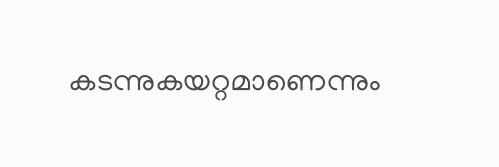കടന്നുകയറ്റമാണെന്നും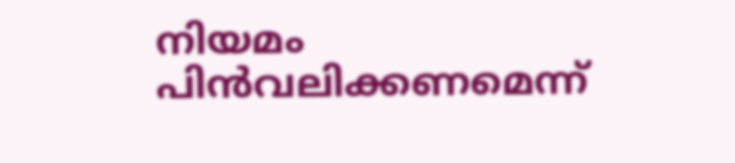നിയമം പിൻവലിക്കണമെന്ന്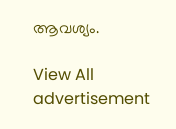ആവശ്യം.

View All
advertisement